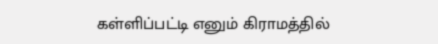கள்ளிப்பட்டி எனும் கிராமத்தில்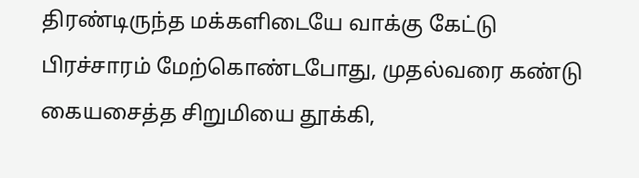திரண்டிருந்த மக்களிடையே வாக்கு கேட்டு பிரச்சாரம் மேற்கொண்டபோது, முதல்வரை கண்டு கையசைத்த சிறுமியை தூக்கி,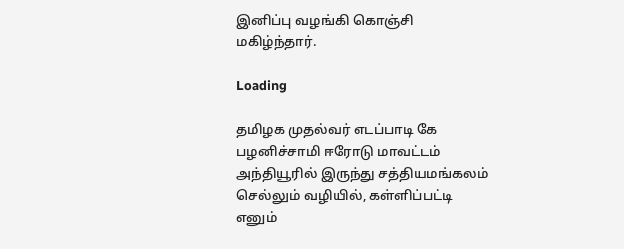இனிப்பு வழங்கி கொஞ்சி மகிழ்ந்தார்.

Loading

தமிழக முதல்வர் எடப்பாடி கே பழனிச்சாமி ஈரோடு மாவட்டம் அந்தியூரில் இருந்து சத்தியமங்கலம் செல்லும் வழியில், கள்ளிப்பட்டி எனும்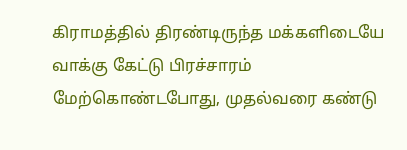கிராமத்தில் திரண்டிருந்த மக்களிடையே வாக்கு கேட்டு பிரச்சாரம் மேற்கொண்டபோது, முதல்வரை கண்டு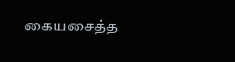கையசைத்த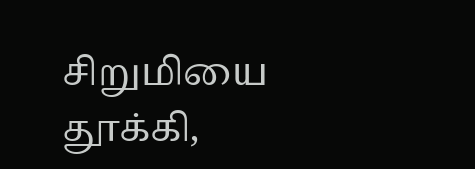சிறுமியை தூக்கி,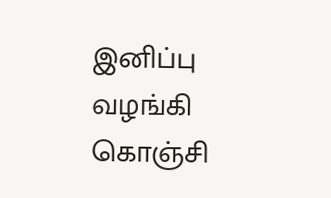இனிப்பு வழங்கி கொஞ்சி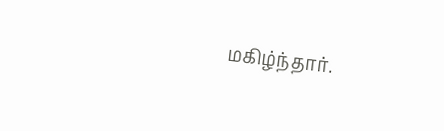மகிழ்ந்தார்.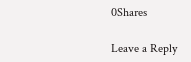0Shares

Leave a Reply